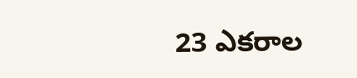23 ఎక‌రాల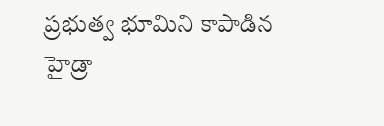ప్ర‌భుత్వ భూమిని కాపాడిన హైడ్రా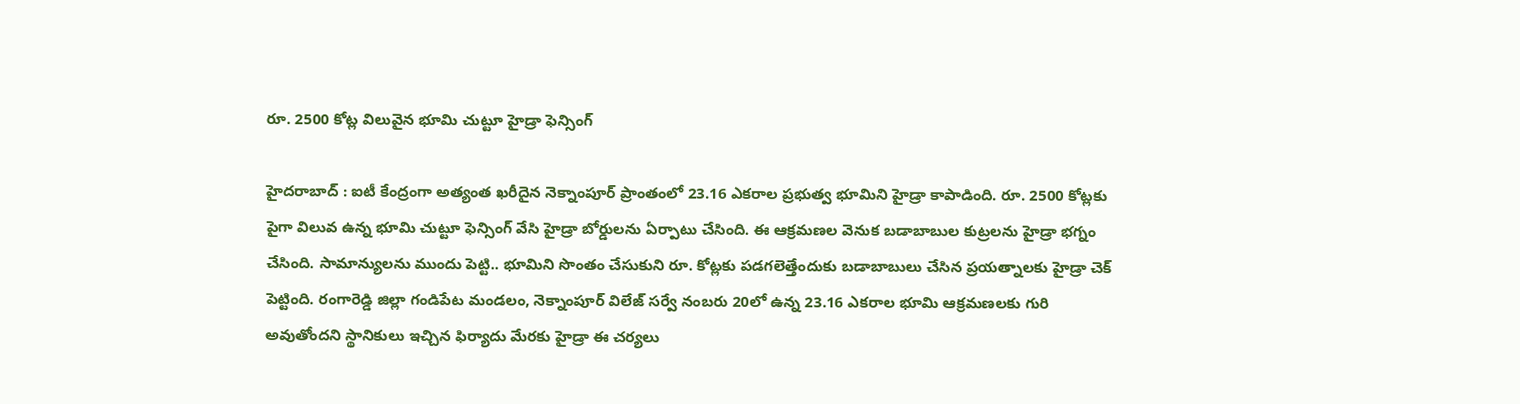రూ. 2500 కోట్ల విలువైన భూమి చుట్టూ హైడ్రా ఫెన్సింగ్‌

హైద‌రాబాద్ : ఐటీ కేంద్రంగా అత్యంత ఖ‌రీదైన నెక్నాంపూర్ ప్రాంతంలో 23.16 ఎక‌రాల ప్ర‌భుత్వ భూమిని హైడ్రా కాపాడింది. రూ. 2500 కోట్ల‌కు పైగా విలువ ఉన్న భూమి చుట్టూ ఫెన్సింగ్ వేసి హైడ్రా బోర్డుల‌ను ఏర్పాటు చేసింది. ఈ ఆక్ర‌మ‌ణ‌ల వెనుక బ‌డాబాబుల కుట్ర‌ల‌ను హైడ్రా భ‌గ్నం చేసింది. సామాన్యుల‌ను ముందు పెట్టి.. భూమిని సొంతం చేసుకుని రూ. కోట్ల‌కు ప‌డ‌గ‌లెత్తేందుకు బ‌డాబాబులు చేసిన ప్ర‌య‌త్నాల‌కు హైడ్రా చెక్ పెట్టింది. రంగారెడ్డి జిల్లా గండిపేట మండ‌లం, నెక్నాంపూర్ విలేజ్ స‌ర్వే నంబ‌రు 20లో ఉన్న 23.16 ఎక‌రాల భూమి ఆక్ర‌మ‌ణ‌ల‌కు గురి అవుతోంద‌ని స్థానికులు ఇచ్చిన ఫిర్యాదు మేర‌కు హైడ్రా ఈ చ‌ర్య‌లు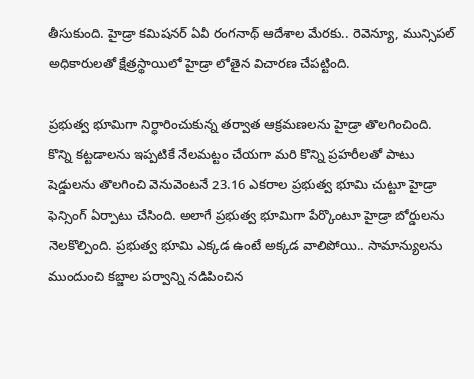తీసుకుంది. హైడ్రా క‌మిష‌నర్ ఏవీ రంగ‌నాథ్ ఆదేశాల మేర‌కు.. రెవెన్యూ, మున్సిప‌ల్ అధికారులతో క్షేత్ర‌స్థాయిలో హైడ్రా లోతైన విచార‌ణ చేప‌ట్టింది.

ప్ర‌భుత్వ భూమిగా నిర్ధారించుకున్న త‌ర్వాత ఆక్ర‌మ‌ణ‌లను హైడ్రా తొల‌గించింది. కొన్ని క‌ట్ట‌డాల‌ను ఇప్ప‌టికే నేల‌మ‌ట్టం చేయ‌గా మ‌రి కొన్ని ప్ర‌హ‌రీలతో పాటు షెడ్డుల‌ను తొల‌గించి వెనువెంట‌నే 23.16 ఎక‌రాల ప్ర‌భుత్వ భూమి చుట్టూ హైడ్రా ఫెన్సింగ్ ఏర్పాటు చేసింది. అలాగే ప్ర‌భుత్వ భూమిగా పేర్కొంటూ హైడ్రా బోర్డుల‌ను నెల‌కొల్పింది. ప్ర‌భుత్వ భూమి ఎక్క‌డ ఉంటే అక్క‌డ వాలిపోయి.. సామాన్యుల‌ను ముందుంచి క‌బ్జాల పర్వాన్ని న‌డిపించిన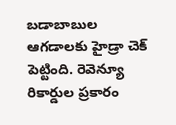బ‌డాబాబుల ఆగ‌డాల‌కు హైడ్రా చెక్ పెట్టింది. రెవెన్యూ రికార్డుల ప్ర‌కారం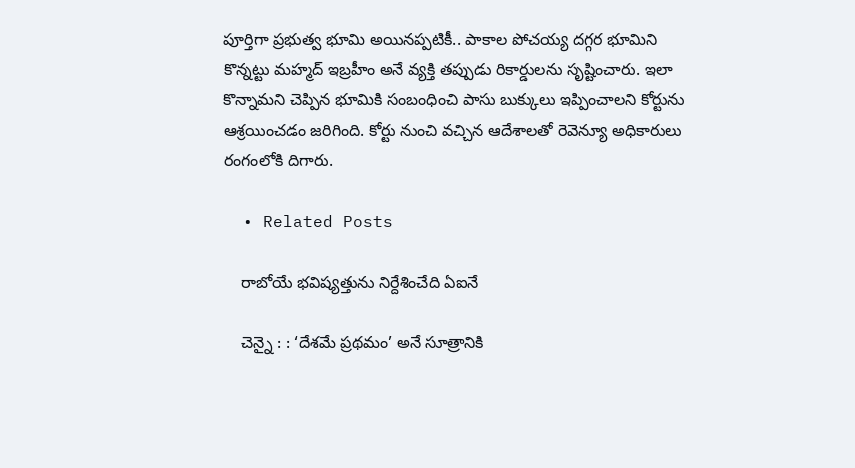పూర్తిగా ప్ర‌భుత్వ భూమి అయిన‌ప్ప‌టికీ.. పాకాల పోచ‌య్య ద‌గ్గ‌ర భూమిని కొన్న‌ట్టు మ‌హ్మ‌ద్ ఇబ్ర‌హీం అనే వ్య‌క్తి త‌ప్పుడు రికార్డుల‌ను సృష్టించారు. ఇలా కొన్నామ‌ని చెప్పిన భూమికి సంబంధించి పాసు బుక్కులు ఇప్పించాల‌ని కోర్టును ఆశ్ర‌యించ‌డం జ‌రిగింది. కోర్టు నుంచి వ‌చ్చిన ఆదేశాల‌తో రెవెన్యూ అధికారులు రంగంలోకి దిగారు.

  • Related Posts

    రాబోయే భ‌విష్య‌త్తును నిర్దేశించేది ఏఐనే

    చెన్నై : : ‘దేశమే ప్రథమం’ అనే సూత్రానికి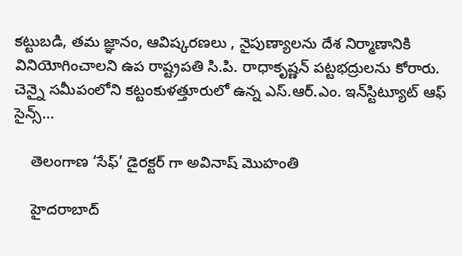కట్టుబడి, తమ జ్ఞానం, ఆవిష్కరణలు , నైపుణ్యాలను దేశ నిర్మాణానికి వినియోగించాలని ఉప రాష్ట్రపతి సి.పి. రాధాకృష్ణన్ పట్టభద్రులను కోరారు. చెన్నై సమీపంలోని కట్టంకుళత్తూరులో ఉన్న ఎస్.ఆర్.ఎం. ఇన్‌స్టిట్యూట్ ఆఫ్ సైన్స్…

    తెలంగాణ ‘సేఫ్’ డైర‌క్ట‌ర్ గా అవినాష్ మొహంతి

    హైద‌రాబాద్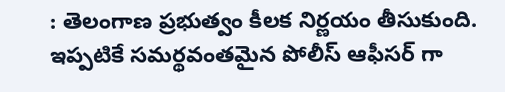: తెలంగాణ ప్ర‌భుత్వం కీల‌క నిర్ణ‌యం తీసుకుంది. ఇప్ప‌టికే స‌మ‌ర్థ‌వంత‌మైన పోలీస్ ఆఫీస‌ర్ గా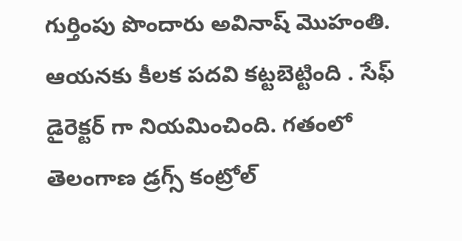గుర్తింపు పొందారు అవినాష్ మొహంతి. ఆయ‌న‌కు కీల‌క ప‌ద‌వి క‌ట్ట‌బెట్టింది . సేఫ్ డైరెక్ట‌ర్ గా నియ‌మించింది. గతంలో తెలంగాణ డ్రగ్స్ కంట్రోల్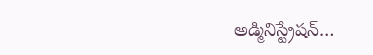అడ్మినిస్ట్రేషన్…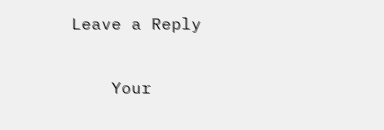Leave a Reply

    Your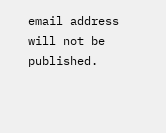email address will not be published.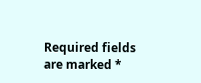Required fields are marked *